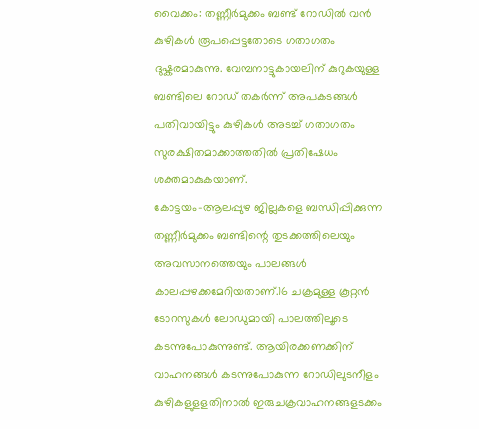വൈക്കം: തണ്ണീർമുക്കം ബണ്ട് റോഡിൽ വൻ കുഴികൾ രൂപപ്പെട്ടതോടെ ഗതാഗതം ദുഷ്കരമാകുന്നു. വേമ്പനാട്ടുകായലിന് കുറുകയുള്ള ബണ്ടിലെ റോഡ് തകർന്ന് അപകടങ്ങൾ പതിവായിട്ടും കുഴികൾ അടച്ച് ഗതാഗതം സുരക്ഷിതമാക്കാത്തതിൽ പ്രതിഷേധം ശക്തമാകുകയാണ്.
കോട്ടയം-ആലപ്പുഴ ജില്ലകളെ ബന്ധിപ്പിക്കുന്ന തണ്ണീർമുക്കം ബണ്ടിന്റെ തുടക്കത്തിലെയും അവസാനത്തെയും പാലങ്ങൾ കാലപ്പഴക്കമേറിയതാണ്.16 ചക്രമുള്ള കൂറ്റൻ ടോറസുകൾ ലോഡുമായി പാലത്തിലൂടെ കടന്നുപോകുന്നുണ്ട്. ആയിരക്കണക്കിന് വാഹനങ്ങൾ കടന്നുപോകുന്ന റോഡിലുടനീളം കുഴികളുളളതിനാൽ ഇരുചക്രവാഹനങ്ങളടക്കം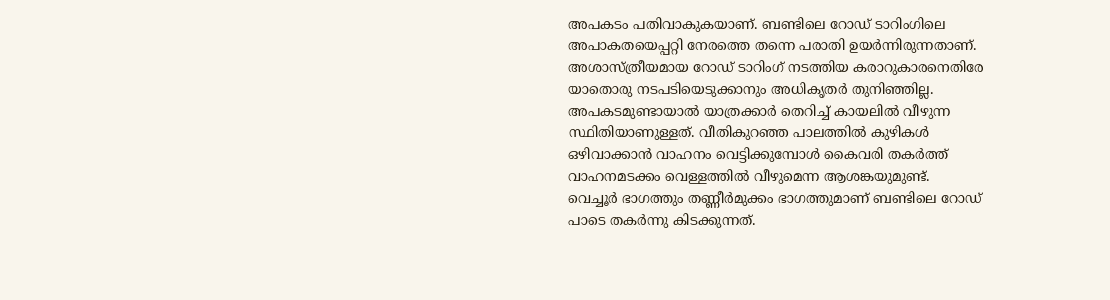അപകടം പതിവാകുകയാണ്. ബണ്ടിലെ റോഡ് ടാറിംഗിലെ അപാകതയെപ്പറ്റി നേരത്തെ തന്നെ പരാതി ഉയർന്നിരുന്നതാണ്.
അശാസ്ത്രീയമായ റോഡ് ടാറിംഗ് നടത്തിയ കരാറുകാരനെതിരേ യാതൊരു നടപടിയെടുക്കാനും അധികൃതർ തുനിഞ്ഞില്ല. അപകടമുണ്ടായാൽ യാത്രക്കാർ തെറിച്ച് കായലിൽ വീഴുന്ന സ്ഥിതിയാണുള്ളത്. വീതികുറഞ്ഞ പാലത്തിൽ കുഴികൾ ഒഴിവാക്കാൻ വാഹനം വെട്ടിക്കുമ്പോൾ കൈവരി തകർത്ത് വാഹനമടക്കം വെള്ളത്തിൽ വീഴുമെന്ന ആശങ്കയുമുണ്ട്.
വെച്ചൂർ ഭാഗത്തും തണ്ണീർമുക്കം ഭാഗത്തുമാണ് ബണ്ടിലെ റോഡ് പാടെ തകർന്നു കിടക്കുന്നത്.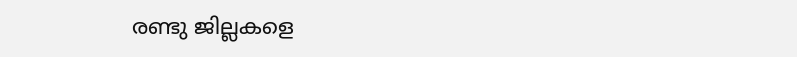രണ്ടു ജില്ലകളെ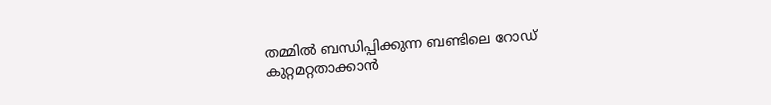തമ്മിൽ ബന്ധിപ്പിക്കുന്ന ബണ്ടിലെ റോഡ് കുറ്റമറ്റതാക്കാൻ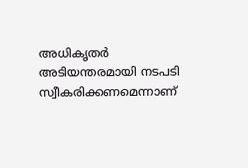അധികൃതർ അടിയന്തരമായി നടപടി സ്വീകരിക്കണമെന്നാണ്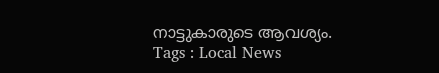നാട്ടുകാരുടെ ആവശ്യം.
Tags : Local News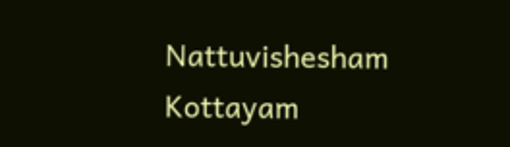Nattuvishesham Kottayam